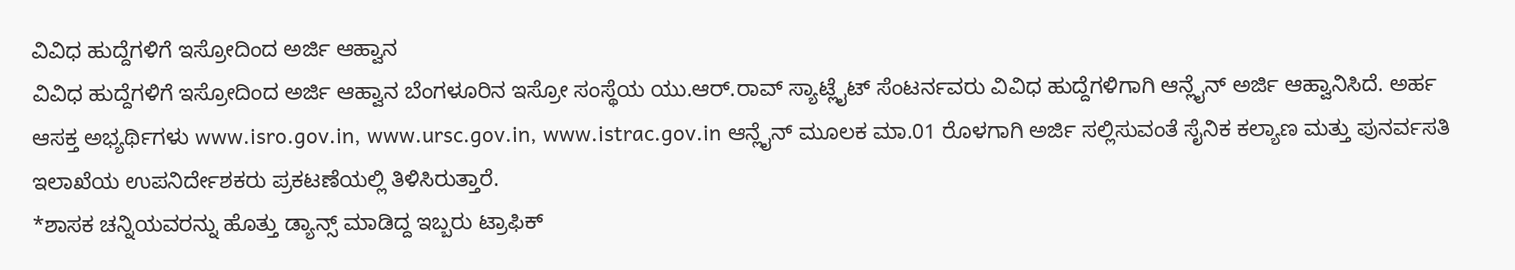ವಿವಿಧ ಹುದ್ದೆಗಳಿಗೆ ಇಸ್ರೋದಿಂದ ಅರ್ಜಿ ಆಹ್ವಾನ
ವಿವಿಧ ಹುದ್ದೆಗಳಿಗೆ ಇಸ್ರೋದಿಂದ ಅರ್ಜಿ ಆಹ್ವಾನ ಬೆಂಗಳೂರಿನ ಇಸ್ರೋ ಸಂಸ್ಥೆಯ ಯು.ಆರ್.ರಾವ್ ಸ್ಯಾಟ್ಲೈಟ್ ಸೆಂಟರ್ನವರು ವಿವಿಧ ಹುದ್ದೆಗಳಿಗಾಗಿ ಆನ್ಲೈನ್ ಅರ್ಜಿ ಆಹ್ವಾನಿಸಿದೆ. ಅರ್ಹ ಆಸಕ್ತ ಅಭ್ಯರ್ಥಿಗಳು www.isro.gov.in, www.ursc.gov.in, www.istrac.gov.in ಆನ್ಲೈನ್ ಮೂಲಕ ಮಾ.01 ರೊಳಗಾಗಿ ಅರ್ಜಿ ಸಲ್ಲಿಸುವಂತೆ ಸೈನಿಕ ಕಲ್ಯಾಣ ಮತ್ತು ಪುನರ್ವಸತಿ ಇಲಾಖೆಯ ಉಪನಿರ್ದೇಶಕರು ಪ್ರಕಟಣೆಯಲ್ಲಿ ತಿಳಿಸಿರುತ್ತಾರೆ.
*ಶಾಸಕ ಚನ್ನಿಯವರನ್ನು ಹೊತ್ತು ಡ್ಯಾನ್ಸ್ ಮಾಡಿದ್ದ ಇಬ್ಬರು ಟ್ರಾಫಿಕ್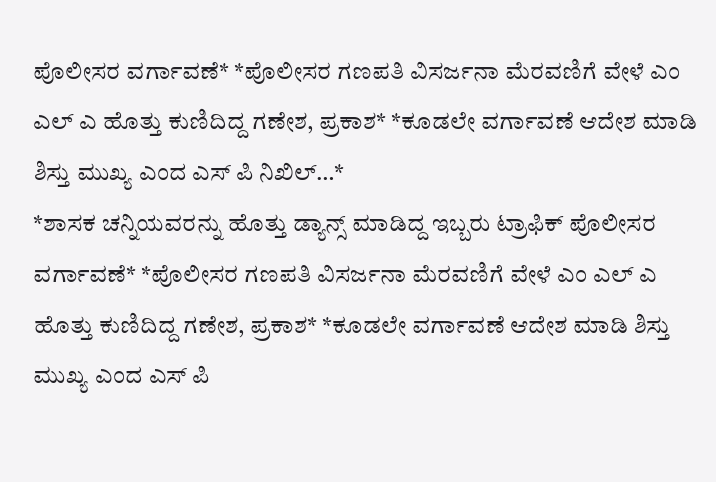ಪೊಲೀಸರ ವರ್ಗಾವಣೆ* *ಪೊಲೀಸರ ಗಣಪತಿ ವಿಸರ್ಜನಾ ಮೆರವಣಿಗೆ ವೇಳೆ ಎಂ ಎಲ್ ಎ ಹೊತ್ತು ಕುಣಿದಿದ್ದ ಗಣೇಶ, ಪ್ರಕಾಶ* *ಕೂಡಲೇ ವರ್ಗಾವಣೆ ಆದೇಶ ಮಾಡಿ ಶಿಸ್ತು ಮುಖ್ಯ ಎಂದ ಎಸ್ ಪಿ ನಿಖಿಲ್…*
*ಶಾಸಕ ಚನ್ನಿಯವರನ್ನು ಹೊತ್ತು ಡ್ಯಾನ್ಸ್ ಮಾಡಿದ್ದ ಇಬ್ಬರು ಟ್ರಾಫಿಕ್ ಪೊಲೀಸರ ವರ್ಗಾವಣೆ* *ಪೊಲೀಸರ ಗಣಪತಿ ವಿಸರ್ಜನಾ ಮೆರವಣಿಗೆ ವೇಳೆ ಎಂ ಎಲ್ ಎ ಹೊತ್ತು ಕುಣಿದಿದ್ದ ಗಣೇಶ, ಪ್ರಕಾಶ* *ಕೂಡಲೇ ವರ್ಗಾವಣೆ ಆದೇಶ ಮಾಡಿ ಶಿಸ್ತು ಮುಖ್ಯ ಎಂದ ಎಸ್ ಪಿ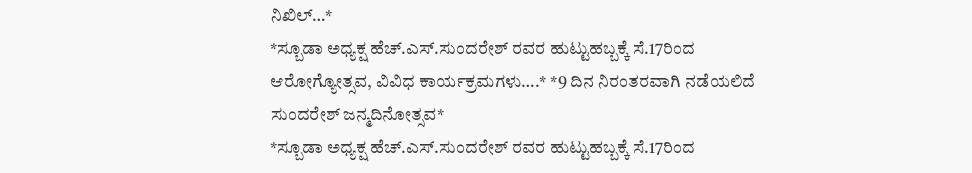ನಿಖಿಲ್…*
*ಸ್ಬೂಡಾ ಅಧ್ಯಕ್ಷ ಹೆಚ್.ಎಸ್.ಸುಂದರೇಶ್ ರವರ ಹುಟ್ಟುಹಬ್ಬಕ್ಕೆ ಸೆ.17ರಿಂದ ಆರೋಗ್ಯೋತ್ಸವ, ವಿವಿಧ ಕಾರ್ಯಕ್ರಮಗಳು….* *9 ದಿನ ನಿರಂತರವಾಗಿ ನಡೆಯಲಿದೆ ಸುಂದರೇಶ್ ಜನ್ಮದಿನೋತ್ಸವ*
*ಸ್ಬೂಡಾ ಅಧ್ಯಕ್ಷ ಹೆಚ್.ಎಸ್.ಸುಂದರೇಶ್ ರವರ ಹುಟ್ಟುಹಬ್ಬಕ್ಕೆ ಸೆ.17ರಿಂದ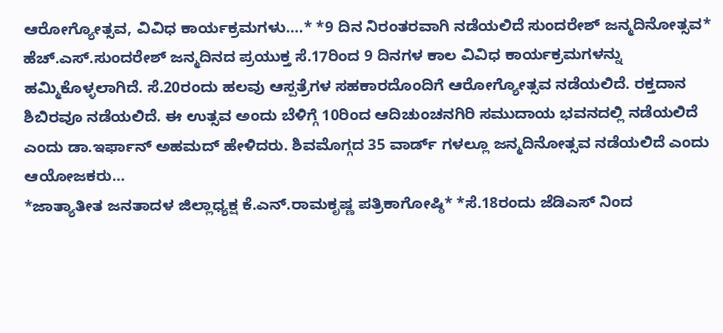ಆರೋಗ್ಯೋತ್ಸವ, ವಿವಿಧ ಕಾರ್ಯಕ್ರಮಗಳು….* *9 ದಿನ ನಿರಂತರವಾಗಿ ನಡೆಯಲಿದೆ ಸುಂದರೇಶ್ ಜನ್ಮದಿನೋತ್ಸವ* ಹೆಚ್.ಎಸ್.ಸುಂದರೇಶ್ ಜನ್ಮದಿನದ ಪ್ರಯುಕ್ತ ಸೆ.17ರಿಂದ 9 ದಿನಗಳ ಕಾಲ ವಿವಿಧ ಕಾರ್ಯಕ್ರಮಗಳನ್ನು ಹಮ್ಮಿಕೊಳ್ಳಲಾಗಿದೆ. ಸೆ.20ರಂದು ಹಲವು ಆಸ್ಪತ್ರೆಗಳ ಸಹಕಾರದೊಂದಿಗೆ ಆರೋಗ್ಯೋತ್ಸವ ನಡೆಯಲಿದೆ. ರಕ್ತದಾನ ಶಿಬಿರವೂ ನಡೆಯಲಿದೆ. ಈ ಉತ್ಸವ ಅಂದು ಬೆಳಿಗ್ಗೆ 10ರಿಂದ ಆದಿಚುಂಚನಗಿರಿ ಸಮುದಾಯ ಭವನದಲ್ಲಿ ನಡೆಯಲಿದೆ ಎಂದು ಡಾ.ಇರ್ಫಾನ್ ಅಹಮದ್ ಹೇಳಿದರು. ಶಿವಮೊಗ್ಗದ 35 ವಾರ್ಡ್ ಗಳಲ್ಲೂ ಜನ್ಮದಿನೋತ್ಸವ ನಡೆಯಲಿದೆ ಎಂದು ಆಯೋಜಕರು…
*ಜಾತ್ಯಾತೀತ ಜನತಾದಳ ಜಿಲ್ಲಾಧ್ಯಕ್ಷ ಕೆ.ಎನ್.ರಾಮಕೃಷ್ಣ ಪತ್ರಿಕಾಗೋಷ್ಠಿ* *ಸೆ.18ರಂದು ಜೆಡಿಎಸ್ ನಿಂದ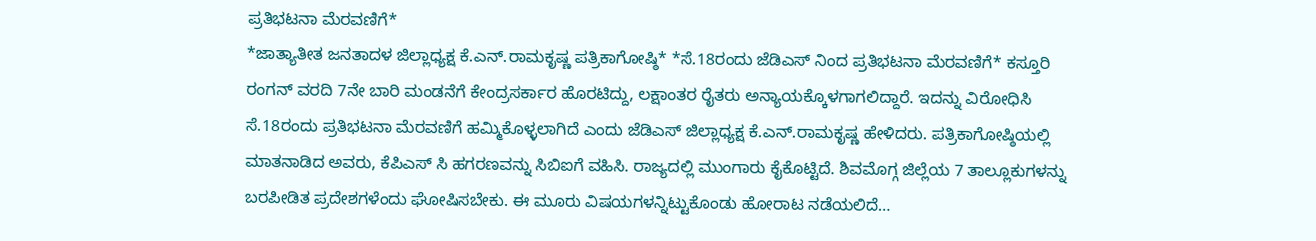ಪ್ರತಿಭಟನಾ ಮೆರವಣಿಗೆ*
*ಜಾತ್ಯಾತೀತ ಜನತಾದಳ ಜಿಲ್ಲಾಧ್ಯಕ್ಷ ಕೆ.ಎನ್.ರಾಮಕೃಷ್ಣ ಪತ್ರಿಕಾಗೋಷ್ಠಿ* *ಸೆ.18ರಂದು ಜೆಡಿಎಸ್ ನಿಂದ ಪ್ರತಿಭಟನಾ ಮೆರವಣಿಗೆ* ಕಸ್ತೂರಿ ರಂಗನ್ ವರದಿ 7ನೇ ಬಾರಿ ಮಂಡನೆಗೆ ಕೇಂದ್ರಸರ್ಕಾರ ಹೊರಟಿದ್ದು, ಲಕ್ಷಾಂತರ ರೈತರು ಅನ್ಯಾಯಕ್ಕೊಳಗಾಗಲಿದ್ದಾರೆ. ಇದನ್ನು ವಿರೋಧಿಸಿ ಸೆ.18ರಂದು ಪ್ರತಿಭಟನಾ ಮೆರವಣಿಗೆ ಹಮ್ಮಿಕೊಳ್ಳಲಾಗಿದೆ ಎಂದು ಜೆಡಿಎಸ್ ಜಿಲ್ಲಾಧ್ಯಕ್ಷ ಕೆ.ಎನ್.ರಾಮಕೃಷ್ಣ ಹೇಳಿದರು. ಪತ್ರಿಕಾಗೋಷ್ಠಿಯಲ್ಲಿ ಮಾತನಾಡಿದ ಅವರು, ಕೆಪಿಎಸ್ ಸಿ ಹಗರಣವನ್ನು ಸಿಬಿಐಗೆ ವಹಿಸಿ. ರಾಜ್ಯದಲ್ಲಿ ಮುಂಗಾರು ಕೈಕೊಟ್ಟಿದೆ. ಶಿವಮೊಗ್ಗ ಜಿಲ್ಲೆಯ 7 ತಾಲ್ಲೂಕುಗಳನ್ನು ಬರಪೀಡಿತ ಪ್ರದೇಶಗಳೆಂದು ಘೋಷಿಸಬೇಕು. ಈ ಮೂರು ವಿಷಯಗಳನ್ನಿಟ್ಟುಕೊಂಡು ಹೋರಾಟ ನಡೆಯಲಿದೆ…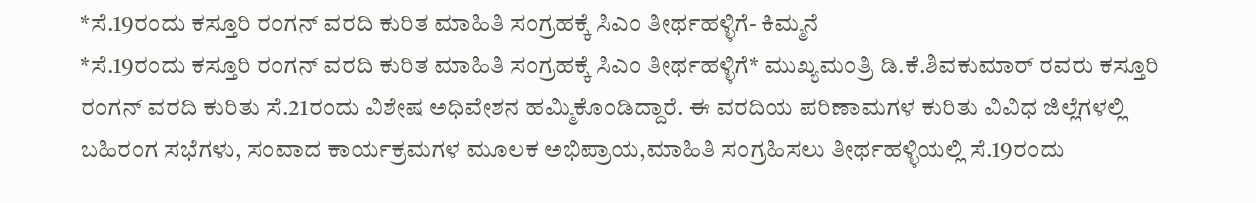*ಸೆ.19ರಂದು ಕಸ್ತೂರಿ ರಂಗನ್ ವರದಿ ಕುರಿತ ಮಾಹಿತಿ ಸಂಗ್ರಹಕ್ಕೆ ಸಿಎಂ ತೀರ್ಥಹಳ್ಳಿಗೆ- ಕಿಮ್ಮನೆ
*ಸೆ.19ರಂದು ಕಸ್ತೂರಿ ರಂಗನ್ ವರದಿ ಕುರಿತ ಮಾಹಿತಿ ಸಂಗ್ರಹಕ್ಕೆ ಸಿಎಂ ತೀರ್ಥಹಳ್ಳಿಗೆ* ಮುಖ್ಯಮಂತ್ರಿ ಡಿ.ಕೆ.ಶಿವಕುಮಾರ್ ರವರು ಕಸ್ತೂರಿ ರಂಗನ್ ವರದಿ ಕುರಿತು ಸೆ.21ರಂದು ವಿಶೇಷ ಅಧಿವೇಶನ ಹಮ್ಮಿಕೊಂಡಿದ್ದಾರೆ. ಈ ವರದಿಯ ಪರಿಣಾಮಗಳ ಕುರಿತು ವಿವಿಧ ಜಿಲ್ಲೆಗಳಲ್ಲಿ ಬಹಿರಂಗ ಸಭೆಗಳು, ಸಂವಾದ ಕಾರ್ಯಕ್ರಮಗಳ ಮೂಲಕ ಅಭಿಪ್ರಾಯ,ಮಾಹಿತಿ ಸಂಗ್ರಹಿಸಲು ತೀರ್ಥಹಳ್ಳಿಯಲ್ಲಿ ಸೆ.19ರಂದು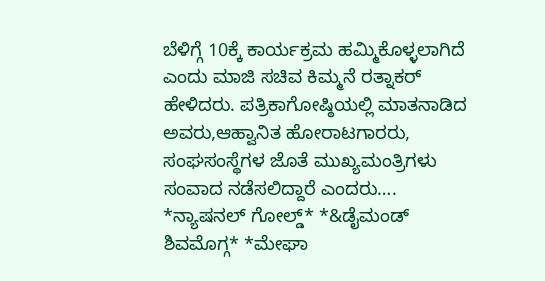ಬೆಳಿಗ್ಗೆ 10ಕ್ಕೆ ಕಾರ್ಯಕ್ರಮ ಹಮ್ಮಿಕೊಳ್ಳಲಾಗಿದೆ ಎಂದು ಮಾಜಿ ಸಚಿವ ಕಿಮ್ಮನೆ ರತ್ನಾಕರ್ ಹೇಳಿದರು. ಪತ್ರಿಕಾಗೋಷ್ಠಿಯಲ್ಲಿ ಮಾತನಾಡಿದ ಅವರು,ಆಹ್ವಾನಿತ ಹೋರಾಟಗಾರರು, ಸಂಘಸಂಸ್ಥೆಗಳ ಜೊತೆ ಮುಖ್ಯಮಂತ್ರಿಗಳು ಸಂವಾದ ನಡೆಸಲಿದ್ದಾರೆ ಎಂದರು….
*ನ್ಯಾಷನಲ್ ಗೋಲ್ಡ್* *&ಡೈಮಂಡ್ ಶಿವಮೊಗ್ಗ* *ಮೇಘಾ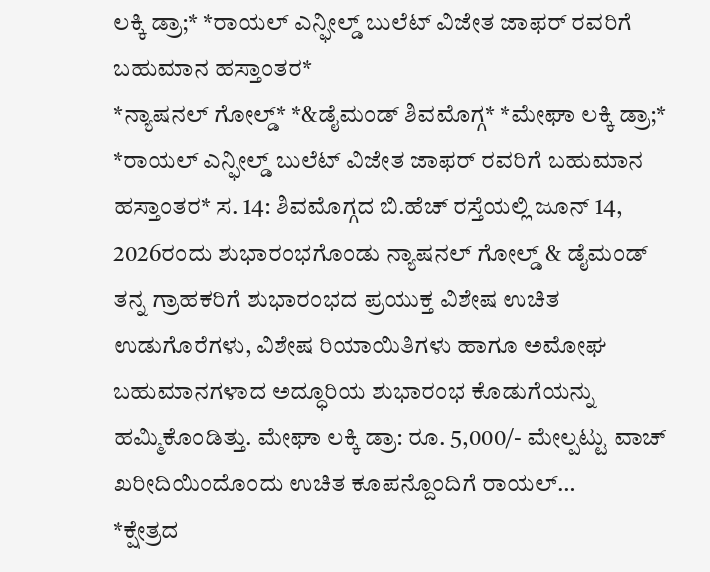ಲಕ್ಕಿ ಡ್ರಾ;* *ರಾಯಲ್ ಎನ್ಫೀಲ್ಡ್ ಬುಲೆಟ್ ವಿಜೇತ ಜಾಫರ್ ರವರಿಗೆ ಬಹುಮಾನ ಹಸ್ತಾಂತರ*
*ನ್ಯಾಷನಲ್ ಗೋಲ್ಡ್* *&ಡೈಮಂಡ್ ಶಿವಮೊಗ್ಗ* *ಮೇಘಾ ಲಕ್ಕಿ ಡ್ರಾ;* *ರಾಯಲ್ ಎನ್ಫೀಲ್ಡ್ ಬುಲೆಟ್ ವಿಜೇತ ಜಾಫರ್ ರವರಿಗೆ ಬಹುಮಾನ ಹಸ್ತಾಂತರ* ಸ. 14: ಶಿವಮೊಗ್ಗದ ಬಿ.ಹೆಚ್ ರಸ್ತೆಯಲ್ಲಿ ಜೂನ್ 14, 2026ರಂದು ಶುಭಾರಂಭಗೊಂಡು ನ್ಯಾಷನಲ್ ಗೋಲ್ಡ್ & ಡೈಮಂಡ್ ತನ್ನ ಗ್ರಾಹಕರಿಗೆ ಶುಭಾರಂಭದ ಪ್ರಯುಕ್ತ ವಿಶೇಷ ಉಚಿತ ಉಡುಗೊರೆಗಳು, ವಿಶೇಷ ರಿಯಾಯಿತಿಗಳು ಹಾಗೂ ಅಮೋಘ ಬಹುಮಾನಗಳಾದ ಅದ್ಧೂರಿಯ ಶುಭಾರಂಭ ಕೊಡುಗೆಯನ್ನು ಹಮ್ಮಿಕೊಂಡಿತ್ತು. ಮೇಘಾ ಲಕ್ಕಿ ಡ್ರಾ: ರೂ. 5,000/- ಮೇಲ್ಪಟ್ಟು ವಾಚ್ ಖರೀದಿಯಿಂದೊಂದು ಉಚಿತ ಕೂಪನ್ದೊಂದಿಗೆ ರಾಯಲ್…
*ಕ್ಷೇತ್ರದ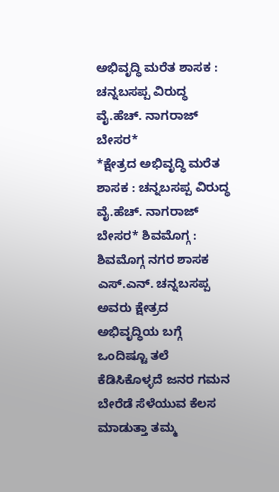ಅಭಿವೃದ್ಧಿ ಮರೆತ ಶಾಸಕ : ಚನ್ನಬಸಪ್ಪ ವಿರುದ್ಧ ವೈ.ಹೆಚ್. ನಾಗರಾಜ್ ಬೇಸರ*
*ಕ್ಷೇತ್ರದ ಅಭಿವೃದ್ಧಿ ಮರೆತ ಶಾಸಕ : ಚನ್ನಬಸಪ್ಪ ವಿರುದ್ಧ ವೈ.ಹೆಚ್. ನಾಗರಾಜ್ ಬೇಸರ* ಶಿವಮೊಗ್ಗ : ಶಿವಮೊಗ್ಗ ನಗರ ಶಾಸಕ ಎಸ್.ಎನ್. ಚನ್ನಬಸಪ್ಪ ಅವರು ಕ್ಷೇತ್ರದ ಅಭಿವೃದ್ಧಿಯ ಬಗ್ಗೆ ಒಂದಿಷ್ಟೂ ತಲೆ ಕೆಡಿಸಿಕೊಳ್ಳದೆ ಜನರ ಗಮನ ಬೇರೆಡೆ ಸೆಳೆಯುವ ಕೆಲಸ ಮಾಡುತ್ತಾ ತಮ್ಮ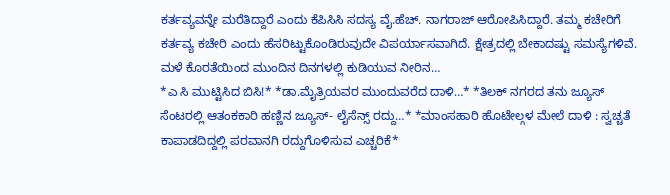ಕರ್ತವ್ಯವನ್ನೇ ಮರೆತಿದ್ದಾರೆ ಎಂದು ಕೆಪಿಸಿಸಿ ಸದಸ್ಯ ವೈ.ಹೆಚ್. ನಾಗರಾಜ್ ಆರೋಪಿಸಿದ್ದಾರೆ. ತಮ್ಮ ಕಚೇರಿಗೆ ಕರ್ತವ್ಯ ಕಚೇರಿ ಎಂದು ಹೆಸರಿಟ್ಟುಕೊಂಡಿರುವುದೇ ವಿಪರ್ಯಾಸವಾಗಿದೆ. ಕ್ಷೇತ್ರದಲ್ಲಿ ಬೇಕಾದಷ್ಟು ಸಮಸ್ಯೆಗಳಿವೆ. ಮಳೆ ಕೊರತೆಯಿಂದ ಮುಂದಿನ ದಿನಗಳಲ್ಲಿ ಕುಡಿಯುವ ನೀರಿನ…
*ಎ ಸಿ ಮುಟ್ಟಿಸಿದ ಬಿಸಿ!* *ಡಾ.ಮೈತ್ರಿಯವರ ಮುಂದುವರೆದ ದಾಳಿ…* *ತಿಲಕ್ ನಗರದ ತನು ಜ್ಯೂಸ್ ಸೆಂಟರಲ್ಲಿ ಆತಂಕಕಾರಿ ಹಣ್ಣಿನ ಜ್ಯೂಸ್- ಲೈಸೆನ್ಸ್ ರದ್ದು…* *ಮಾಂಸಹಾರಿ ಹೊಟೇಲ್ಗಳ ಮೇಲೆ ದಾಳಿ : ಸ್ವಚ್ಚತೆ ಕಾಪಾಡದಿದ್ದಲ್ಲಿ ಪರವಾನಗಿ ರದ್ದುಗೊಳಿಸುವ ಎಚ್ಚರಿಕೆ*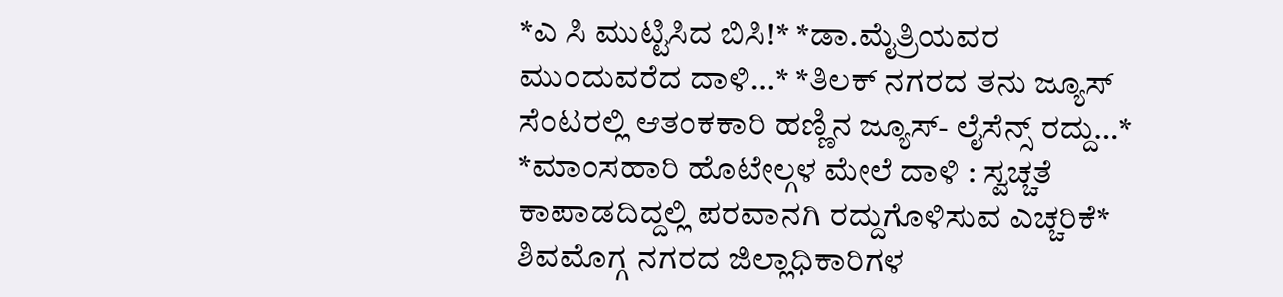*ಎ ಸಿ ಮುಟ್ಟಿಸಿದ ಬಿಸಿ!* *ಡಾ.ಮೈತ್ರಿಯವರ ಮುಂದುವರೆದ ದಾಳಿ…* *ತಿಲಕ್ ನಗರದ ತನು ಜ್ಯೂಸ್ ಸೆಂಟರಲ್ಲಿ ಆತಂಕಕಾರಿ ಹಣ್ಣಿನ ಜ್ಯೂಸ್- ಲೈಸೆನ್ಸ್ ರದ್ದು…* *ಮಾಂಸಹಾರಿ ಹೊಟೇಲ್ಗಳ ಮೇಲೆ ದಾಳಿ : ಸ್ವಚ್ಚತೆ ಕಾಪಾಡದಿದ್ದಲ್ಲಿ ಪರವಾನಗಿ ರದ್ದುಗೊಳಿಸುವ ಎಚ್ಚರಿಕೆ* ಶಿವಮೊಗ್ಗ ನಗರದ ಜಿಲ್ಲಾಧಿಕಾರಿಗಳ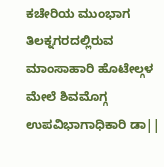ಕಚೇರಿಯ ಮುಂಭಾಗ ತಿಲಕ್ನಗರದಲ್ಲಿರುವ ಮಾಂಸಾಹಾರಿ ಹೊಟೇಲ್ಗಳ ಮೇಲೆ ಶಿವಮೊಗ್ಗ ಉಪವಿಭಾಗಾಧಿಕಾರಿ ಡಾ||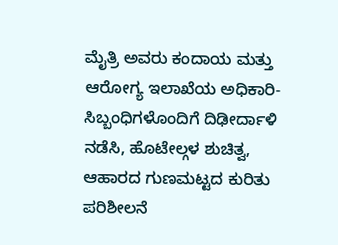ಮೈತ್ರಿ ಅವರು ಕಂದಾಯ ಮತ್ತು ಆರೋಗ್ಯ ಇಲಾಖೆಯ ಅಧಿಕಾರಿ-ಸಿಬ್ಬಂಧಿಗಳೊಂದಿಗೆ ದಿಢೀರ್ದಾಳಿ ನಡೆಸಿ, ಹೊಟೇಲ್ಗಳ ಶುಚಿತ್ವ, ಆಹಾರದ ಗುಣಮಟ್ಟದ ಕುರಿತು ಪರಿಶೀಲನೆ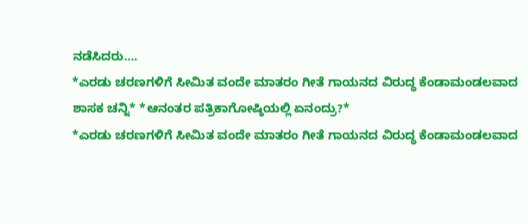ನಡೆಸಿದರು….
*ಎರಡು ಚರಣಗಳಿಗೆ ಸೀಮಿತ ವಂದೇ ಮಾತರಂ ಗೀತೆ ಗಾಯನದ ವಿರುದ್ಧ ಕೆಂಡಾಮಂಡಲವಾದ ಶಾಸಕ ಚನ್ನಿ* *ಆನಂತರ ಪತ್ರಿಕಾಗೋಷ್ಠಿಯಲ್ಲಿ ಏನಂದ್ರು?*
*ಎರಡು ಚರಣಗಳಿಗೆ ಸೀಮಿತ ವಂದೇ ಮಾತರಂ ಗೀತೆ ಗಾಯನದ ವಿರುದ್ಧ ಕೆಂಡಾಮಂಡಲವಾದ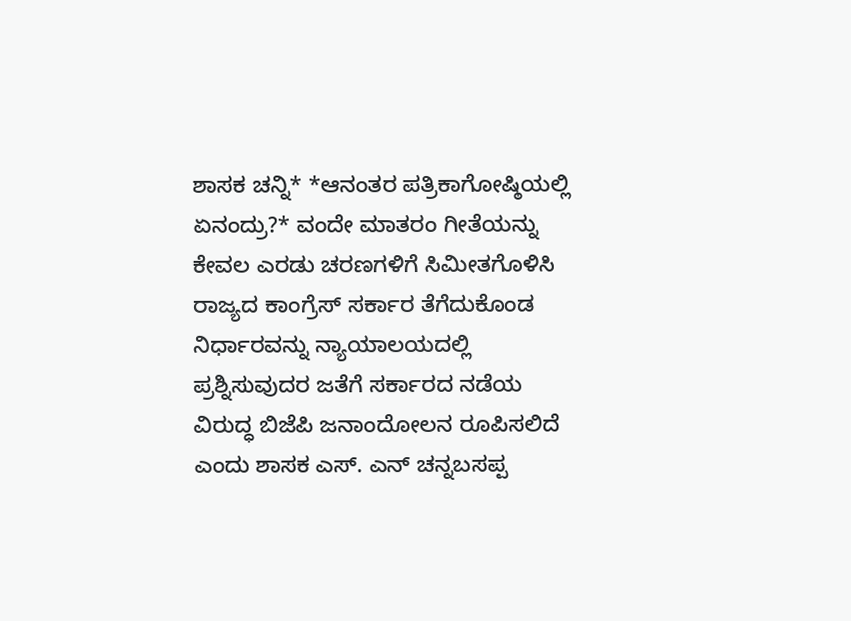ಶಾಸಕ ಚನ್ನಿ* *ಆನಂತರ ಪತ್ರಿಕಾಗೋಷ್ಠಿಯಲ್ಲಿ ಏನಂದ್ರು?* ವಂದೇ ಮಾತರಂ ಗೀತೆಯನ್ನು ಕೇವಲ ಎರಡು ಚರಣಗಳಿಗೆ ಸಿಮೀತಗೊಳಿಸಿ ರಾಜ್ಯದ ಕಾಂಗ್ರೆಸ್ ಸರ್ಕಾರ ತೆಗೆದುಕೊಂಡ ನಿರ್ಧಾರವನ್ನು ನ್ಯಾಯಾಲಯದಲ್ಲಿ ಪ್ರಶ್ನಿಸುವುದರ ಜತೆಗೆ ಸರ್ಕಾರದ ನಡೆಯ ವಿರುದ್ಧ ಬಿಜೆಪಿ ಜನಾಂದೋಲನ ರೂಪಿಸಲಿದೆ ಎಂದು ಶಾಸಕ ಎಸ್. ಎನ್ ಚನ್ನಬಸಪ್ಪ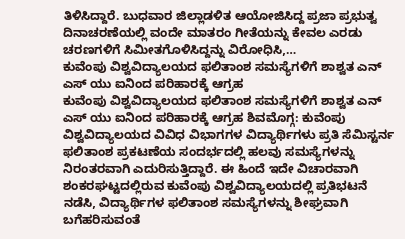ತಿಳಿಸಿದ್ದಾರೆ. ಬುಧವಾರ ಜಿಲ್ಲಾಡಳಿತ ಆಯೋಜಿಸಿದ್ದ ಪ್ರಜಾ ಪ್ರಭುತ್ವ ದಿನಾಚರಣೆಯಲ್ಲಿ ವಂದೇ ಮಾತರಂ ಗೀತೆಯನ್ನು ಕೇವಲ ಎರಡು ಚರಣಗಳಿಗೆ ಸಿಮೀತಗೊಳಿಸಿದ್ದನ್ನು ವಿರೋಧಿಸಿ,…
ಕುವೆಂಪು ವಿಶ್ವವಿದ್ಯಾಲಯದ ಫಲಿತಾಂಶ ಸಮಸ್ಯೆಗಳಿಗೆ ಶಾಶ್ವತ ಎನ್ ಎಸ್ ಯು ಐನಿಂದ ಪರಿಹಾರಕ್ಕೆ ಆಗ್ರಹ
ಕುವೆಂಪು ವಿಶ್ವವಿದ್ಯಾಲಯದ ಫಲಿತಾಂಶ ಸಮಸ್ಯೆಗಳಿಗೆ ಶಾಶ್ವತ ಎನ್ ಎಸ್ ಯು ಐನಿಂದ ಪರಿಹಾರಕ್ಕೆ ಆಗ್ರಹ ಶಿವಮೊಗ್ಗ: ಕುವೆಂಪು ವಿಶ್ವವಿದ್ಯಾಲಯದ ವಿವಿಧ ವಿಭಾಗಗಳ ವಿದ್ಯಾರ್ಥಿಗಳು ಪ್ರತಿ ಸೆಮಿಸ್ಟರ್ನ ಫಲಿತಾಂಶ ಪ್ರಕಟಣೆಯ ಸಂದರ್ಭದಲ್ಲಿ ಹಲವು ಸಮಸ್ಯೆಗಳನ್ನು ನಿರಂತರವಾಗಿ ಎದುರಿಸುತ್ತಿದ್ದಾರೆ. ಈ ಹಿಂದೆ ಇದೇ ವಿಚಾರವಾಗಿ ಶಂಕರಘಟ್ಟದಲ್ಲಿರುವ ಕುವೆಂಪು ವಿಶ್ವವಿದ್ಯಾಲಯದಲ್ಲಿ ಪ್ರತಿಭಟನೆ ನಡೆಸಿ, ವಿದ್ಯಾರ್ಥಿಗಳ ಫಲಿತಾಂಶ ಸಮಸ್ಯೆಗಳನ್ನು ಶೀಘ್ರವಾಗಿ ಬಗೆಹರಿಸುವಂತೆ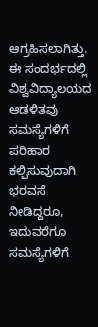ಆಗ್ರಹಿಸಲಾಗಿತ್ತು. ಈ ಸಂದರ್ಭದಲ್ಲಿ ವಿಶ್ವವಿದ್ಯಾಲಯದ ಆಡಳಿತವು ಸಮಸ್ಯೆಗಳಿಗೆ ಪರಿಹಾರ ಕಲ್ಪಿಸುವುದಾಗಿ ಭರವಸೆ ನೀಡಿದ್ದರೂ, ಇದುವರೆಗೂ ಸಮಸ್ಯೆಗಳಿಗೆ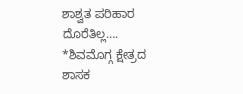ಶಾಶ್ವತ ಪರಿಹಾರ ದೊರೆತಿಲ್ಲ….
*ಶಿವಮೊಗ್ಗ ಕ್ಷೇತ್ರದ ಶಾಸಕ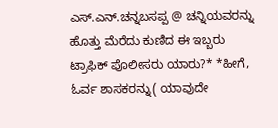ಎಸ್.ಎನ್.ಚನ್ನಬಸಪ್ಪ @ ಚನ್ನಿಯವರನ್ನು ಹೊತ್ತು ಮೆರೆದು ಕುಣಿದ ಈ ಇಬ್ಬರು ಟ್ರಾಫಿಕ್ ಪೊಲೀಸರು ಯಾರು?* *ಹೀಗೆ, ಓರ್ವ ಶಾಸಕರನ್ನು( ಯಾವುದೇ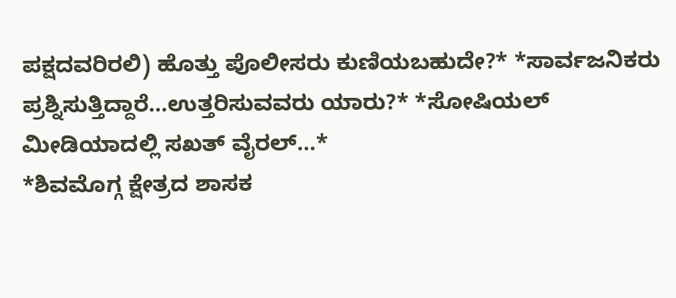ಪಕ್ಷದವರಿರಲಿ) ಹೊತ್ತು ಪೊಲೀಸರು ಕುಣಿಯಬಹುದೇ?* *ಸಾರ್ವಜನಿಕರು ಪ್ರಶ್ನಿಸುತ್ತಿದ್ದಾರೆ…ಉತ್ತರಿಸುವವರು ಯಾರು?* *ಸೋಷಿಯಲ್ ಮೀಡಿಯಾದಲ್ಲಿ ಸಖತ್ ವೈರಲ್…*
*ಶಿವಮೊಗ್ಗ ಕ್ಷೇತ್ರದ ಶಾಸಕ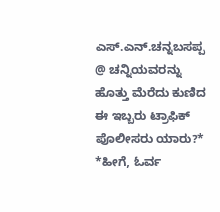ಎಸ್.ಎನ್.ಚನ್ನಬಸಪ್ಪ @ ಚನ್ನಿಯವರನ್ನು ಹೊತ್ತು ಮೆರೆದು ಕುಣಿದ ಈ ಇಬ್ಬರು ಟ್ರಾಫಿಕ್ ಪೊಲೀಸರು ಯಾರು?* *ಹೀಗೆ, ಓರ್ವ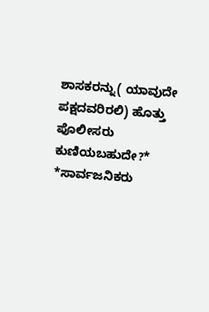ಶಾಸಕರನ್ನು( ಯಾವುದೇ ಪಕ್ಷದವರಿರಲಿ) ಹೊತ್ತು ಪೊಲೀಸರು ಕುಣಿಯಬಹುದೇ?* *ಸಾರ್ವಜನಿಕರು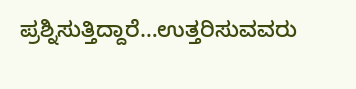ಪ್ರಶ್ನಿಸುತ್ತಿದ್ದಾರೆ…ಉತ್ತರಿಸುವವರು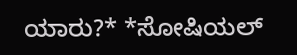ಯಾರು?* *ಸೋಷಿಯಲ್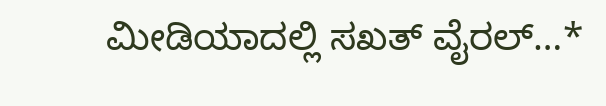ಮೀಡಿಯಾದಲ್ಲಿ ಸಖತ್ ವೈರಲ್…*